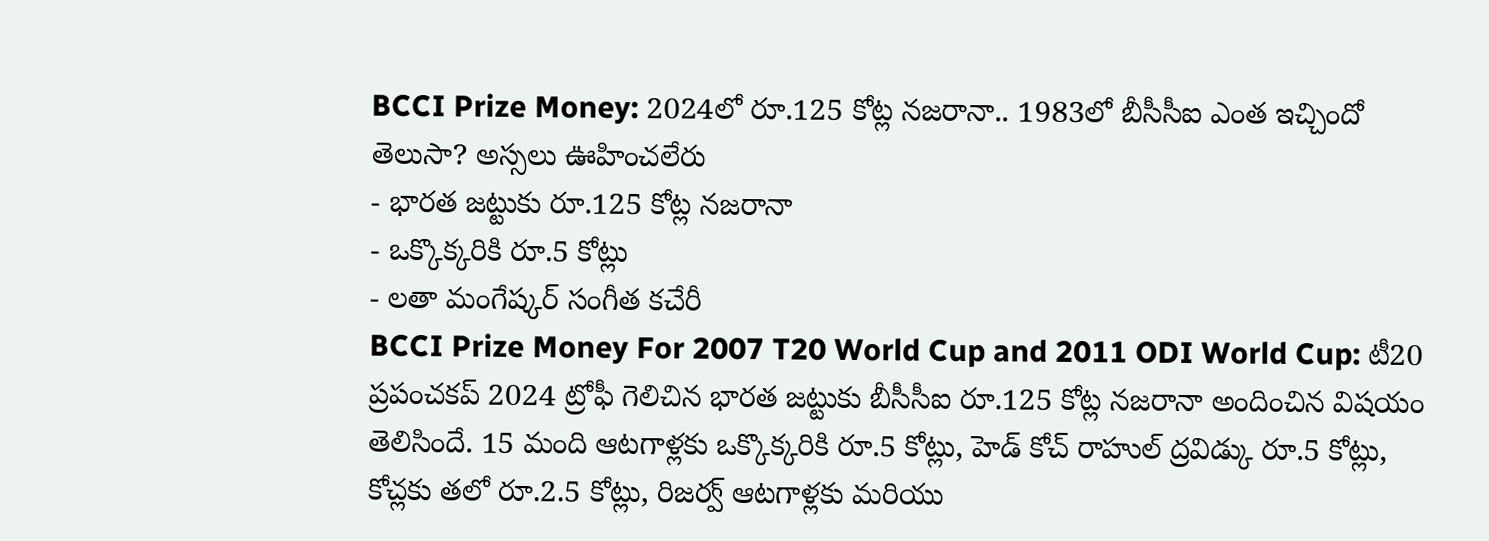BCCI Prize Money: 2024లో రూ.125 కోట్ల నజరానా.. 1983లో బీసీసీఐ ఎంత ఇచ్చిందో తెలుసా? అస్సలు ఊహించలేరు
- భారత జట్టుకు రూ.125 కోట్ల నజరానా
- ఒక్కొక్కరికి రూ.5 కోట్లు
- లతా మంగేష్కర్ సంగీత కచేరీ
BCCI Prize Money For 2007 T20 World Cup and 2011 ODI World Cup: టీ20 ప్రపంచకప్ 2024 ట్రోఫీ గెలిచిన భారత జట్టుకు బీసీసీఐ రూ.125 కోట్ల నజరానా అందించిన విషయం తెలిసిందే. 15 మంది ఆటగాళ్లకు ఒక్కొక్కరికి రూ.5 కోట్లు, హెడ్ కోచ్ రాహుల్ ద్రవిడ్కు రూ.5 కోట్లు, కోచ్లకు తలో రూ.2.5 కోట్లు, రిజర్వ్ ఆటగాళ్లకు మరియు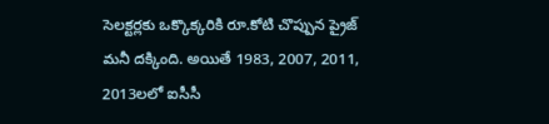సెలక్టర్లకు ఒక్కొక్కరికి రూ.కోటి చొప్పున ప్రైజ్ మనీ దక్కింది. అయితే 1983, 2007, 2011, 2013లలో ఐసీసీ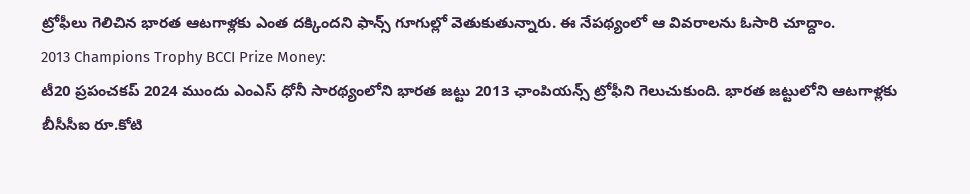ట్రోఫీలు గెలిచిన భారత ఆటగాళ్లకు ఎంత దక్కిందని ఫాన్స్ గూగుల్లో వెతుకుతున్నారు. ఈ నేపథ్యంలో ఆ వివరాలను ఓసారి చూద్దాం.
2013 Champions Trophy BCCI Prize Money:
టీ20 ప్రపంచకప్ 2024 ముందు ఎంఎస్ ధోనీ సారథ్యంలోని భారత జట్టు 2013 ఛాంపియన్స్ ట్రోఫీని గెలుచుకుంది. భారత జట్టులోని ఆటగాళ్లకు బీసీసీఐ రూ.కోటి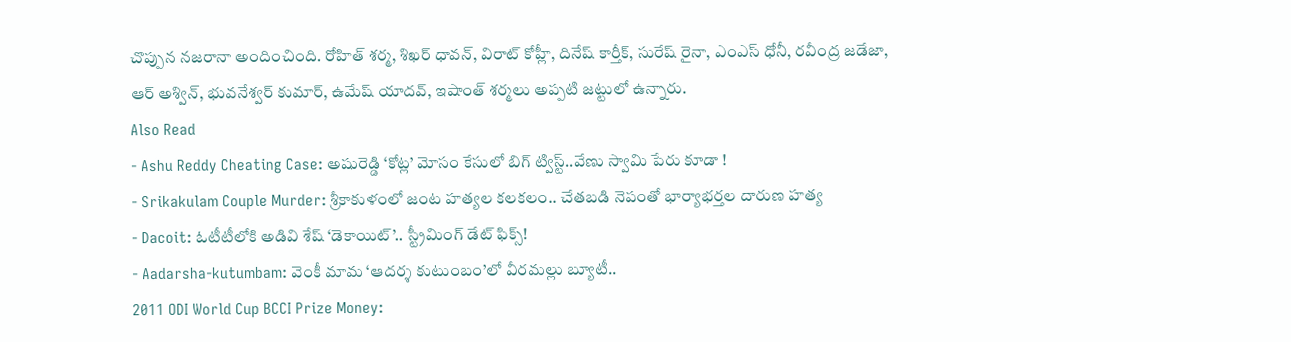చొప్పున నజరానా అందించింది. రోహిత్ శర్మ, శిఖర్ ధావన్, విరాట్ కోహ్లీ, దినేష్ కార్తీక్, సురేష్ రైనా, ఎంఎస్ ధోనీ, రవీంద్ర జడేజా, ఆర్ అశ్విన్, భువనేశ్వర్ కుమార్, ఉమేష్ యాదవ్, ఇషాంత్ శర్మలు అప్పటి జట్టులో ఉన్నారు.
Also Read
- Ashu Reddy Cheating Case: అషురెడ్డి ‘కోట్ల’ మోసం కేసులో బిగ్ ట్విస్ట్..వేణు స్వామి పేరు కూడా !
- Srikakulam Couple Murder: శ్రీకాకుళంలో జంట హత్యల కలకలం.. చేతబడి నెపంతో భార్యాభర్తల దారుణ హత్య
- Dacoit: ఓటీటీలోకి అడివి శేష్ ‘డెకాయిట్’.. స్ట్రీమింగ్ డేట్ ఫిక్స్!
- Aadarsha-kutumbam: వెంకీ మామ ‘ఆదర్శ కుటుంబం’లో వీరమల్లు బ్యూటీ..
2011 ODI World Cup BCCI Prize Money: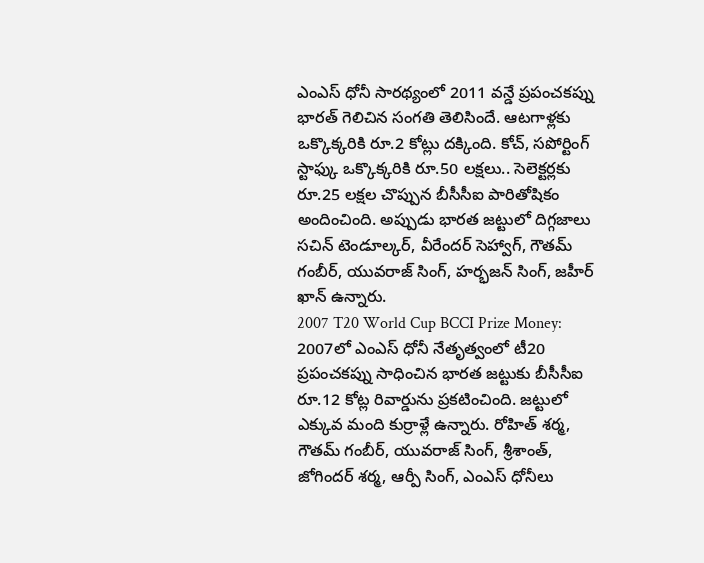ఎంఎస్ ధోనీ సారథ్యంలో 2011 వన్డే ప్రపంచకప్ను భారత్ గెలిచిన సంగతి తెలిసిందే. ఆటగాళ్లకు ఒక్కొక్కరికి రూ.2 కోట్లు దక్కింది. కోచ్, సపోర్టింగ్ స్టాఫ్కు ఒక్కొక్కరికి రూ.50 లక్షలు.. సెలెక్టర్లకు రూ.25 లక్షల చొప్పున బీసీసీఐ పారితోషికం అందించింది. అప్పుడు భారత జట్టులో దిగ్గజాలు సచిన్ టెండూల్కర్, వీరేందర్ సెహ్వాగ్, గౌతమ్ గంబీర్, యువరాజ్ సింగ్, హర్భజన్ సింగ్, జహీర్ ఖాన్ ఉన్నారు.
2007 T20 World Cup BCCI Prize Money:
2007లో ఎంఎస్ ధోనీ నేతృత్వంలో టీ20 ప్రపంచకప్ను సాధించిన భారత జట్టుకు బీసీసీఐ రూ.12 కోట్ల రివార్డును ప్రకటించింది. జట్టులో ఎక్కువ మంది కుర్రాళ్లే ఉన్నారు. రోహిత్ శర్మ, గౌతమ్ గంబీర్, యువరాజ్ సింగ్, శ్రీశాంత్, జోగిందర్ శర్మ, ఆర్పీ సింగ్, ఎంఎస్ ధోనీలు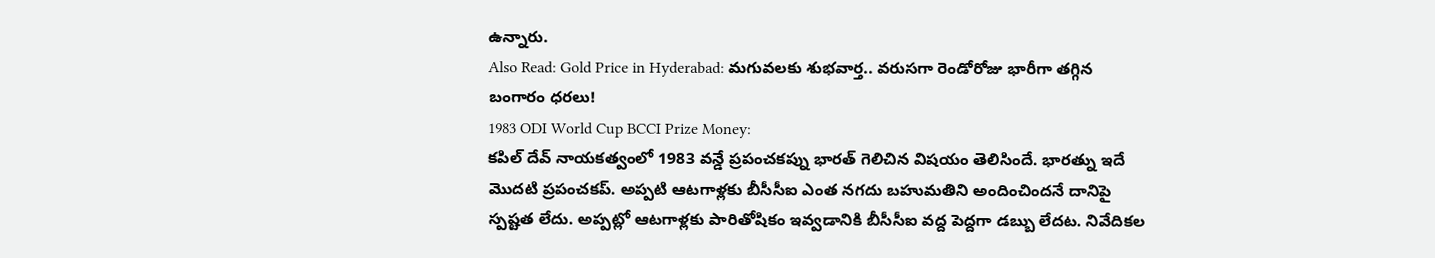ఉన్నారు.
Also Read: Gold Price in Hyderabad: మగువలకు శుభవార్త.. వరుసగా రెండోరోజు భారీగా తగ్గిన బంగారం ధరలు!
1983 ODI World Cup BCCI Prize Money:
కపిల్ దేవ్ నాయకత్వంలో 1983 వన్డే ప్రపంచకప్ను భారత్ గెలిచిన విషయం తెలిసిందే. భారత్ను ఇదే మొదటి ప్రపంచకప్. అప్పటి ఆటగాళ్లకు బీసీసీఐ ఎంత నగదు బహుమతిని అందించిందనే దానిపై స్పష్టత లేదు. అప్పట్లో ఆటగాళ్లకు పారితోషికం ఇవ్వడానికి బీసీసీఐ వద్ద పెద్దగా డబ్బు లేదట. నివేదికల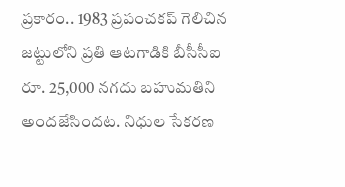ప్రకారం.. 1983 ప్రపంచకప్ గెలిచిన జట్టులోని ప్రతి ఆటగాడికి బీసీసీఐ రూ. 25,000 నగదు బహుమతిని అందజేసిందట. నిధుల సేకరణ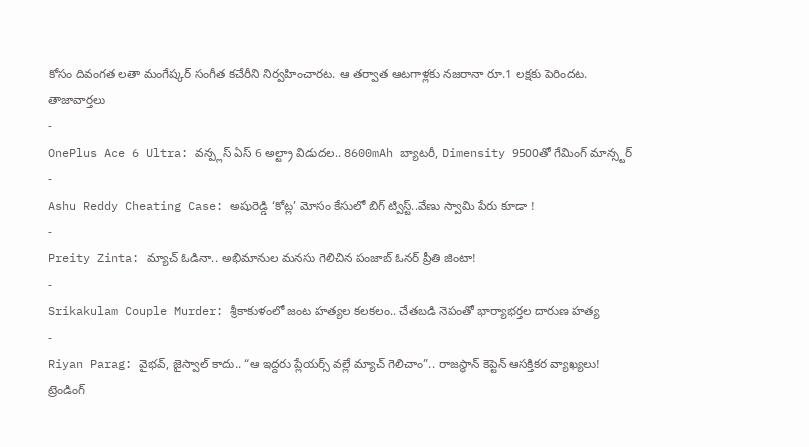కోసం దివంగత లతా మంగేష్కర్ సంగీత కచేరీని నిర్వహించారట. ఆ తర్వాత ఆటగాళ్లకు నజరానా రూ.1 లక్షకు పెరిందట.
తాజావార్తలు
-
OnePlus Ace 6 Ultra: వన్ప్లస్ ఏస్ 6 అల్ట్రా విడుదల.. 8600mAh బ్యాటరీ, Dimensity 9500తో గేమింగ్ మాన్స్టర్
-
Ashu Reddy Cheating Case: అషురెడ్డి ‘కోట్ల’ మోసం కేసులో బిగ్ ట్విస్ట్..వేణు స్వామి పేరు కూడా !
-
Preity Zinta: మ్యాచ్ ఓడినా.. అభిమానుల మనసు గెలిచిన పంజాబ్ ఓనర్ ప్రీతి జింటా!
-
Srikakulam Couple Murder: శ్రీకాకుళంలో జంట హత్యల కలకలం.. చేతబడి నెపంతో భార్యాభర్తల దారుణ హత్య
-
Riyan Parag: వైభవ్, జైస్వాల్ కాదు.. “ఆ ఇద్దరు ప్లేయర్స్ వల్లే మ్యాచ్ గెలిచాం”.. రాజస్థాన్ కెప్టెన్ ఆసక్తికర వ్యాఖ్యలు!
ట్రెండింగ్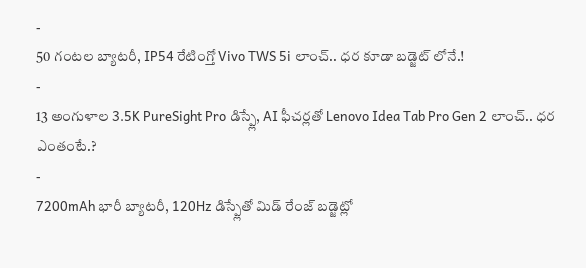-
50 గంటల బ్యాటరీ, IP54 రేటింగ్తో Vivo TWS 5i లాంచ్.. ధర కూడా బడ్జెట్ లోనే.!
-
13 అంగుళాల 3.5K PureSight Pro డిస్ప్లే, AI ఫీచర్లతో Lenovo Idea Tab Pro Gen 2 లాంచ్.. ధర ఎంతంటే.?
-
7200mAh భారీ బ్యాటరీ, 120Hz డిస్ప్లేతో మిడ్ రేంజ్ బడ్జెట్లో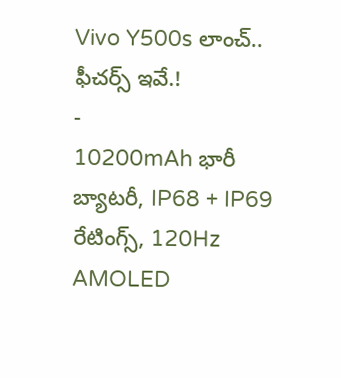Vivo Y500s లాంచ్.. ఫీచర్స్ ఇవే.!
-
10200mAh భారీ బ్యాటరీ, IP68 + IP69 రేటింగ్స్, 120Hz AMOLED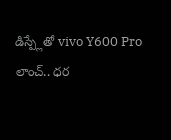డిస్ప్లేతో vivo Y600 Pro లాంచ్.. ధర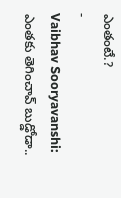ఎంతంటే.?
-
Vaibhav Sooryavanshi: ఎంతకు తెగించావ్ బుడ్డోడా..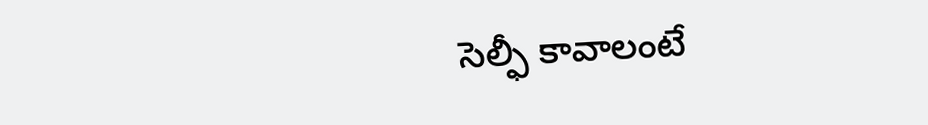సెల్ఫీ కావాలంటే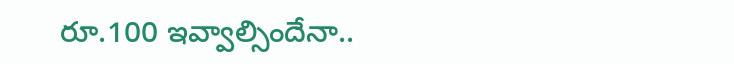రూ.100 ఇవ్వాల్సిందేనా..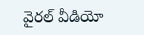వైరల్ వీడియో